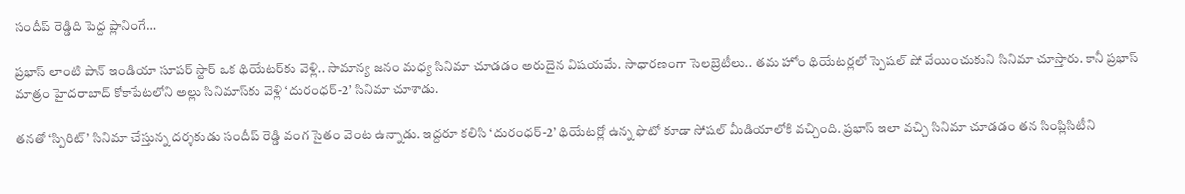సందీప్ రెడ్డిది పెద్ద ప్లానింగే…

ప్రభాస్ లాంటి పాన్ ఇండియా సూపర్ స్టార్ ఒక థియేటర్‌కు వెళ్లి.. సామాన్య జనం మధ్య సినిమా చూడడం అరుదైన విషయమే. సాధారణంగా సెలబ్రెటీలు.. తమ హోం థియేటర్లలో స్పెషల్ షో వేయించుకుని సినిమా చూస్తారు. కానీ ప్రభాస్ మాత్రం హైదరాబాద్‌ కోకాపేటలోని అల్లు సినిమాస్‌కు వెళ్లి ‘దురంధర్-2’ సినిమా చూశాడు.

తనతో ‘స్పిరిట్’ సినిమా చేస్తున్న దర్శకుడు సందీప్ రెడ్డి వంగ సైతం వెంట ఉన్నాడు. ఇద్దరూ కలిసి ‘దురంధర్-2’ థియేటర్లో ఉన్న ఫొటో కూడా సోషల్ మీడియాలోకి వచ్చింది. ప్రభాస్ ఇలా వచ్చి సినిమా చూడడం తన సింప్లిసిటీని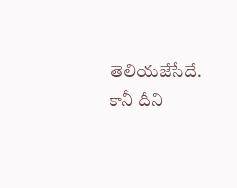తెలియజేసేదే. కానీ దీని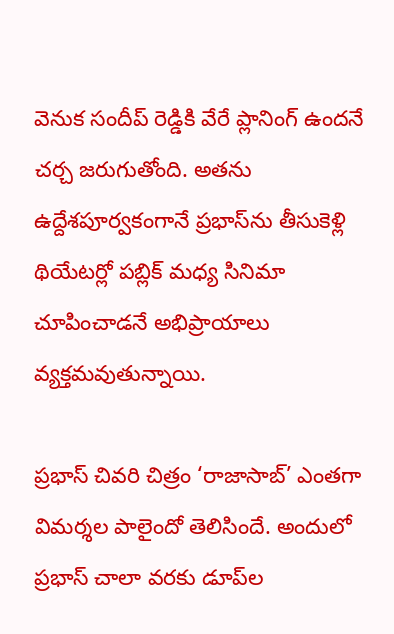వెనుక సందీప్ రెడ్డికి వేరే ప్లానింగ్ ఉందనే చర్చ జరుగుతోంది. అతను ఉద్దేశపూర్వకంగానే ప్రభాస్‌ను తీసుకెళ్లి థియేటర్లో పబ్లిక్ మధ్య సినిమా చూపించాడనే అభిప్రాయాలు వ్యక్తమవుతున్నాయి.

ప్రభాస్ చివరి చిత్రం ‘రాజాసాబ్’ ఎంతగా విమర్శల పాలైందో తెలిసిందే. అందులో ప్రభాస్ చాలా వరకు డూప్‌ల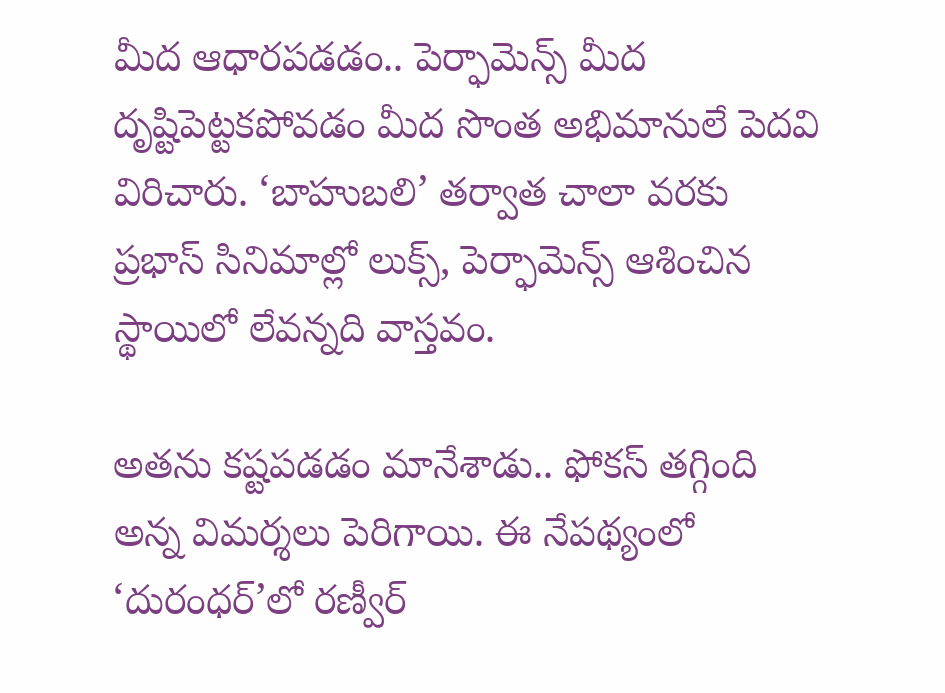మీద ఆధారపడడం.. పెర్ఫామెన్స్ మీద దృష్టిపెట్టకపోవడం మీద సొంత అభిమానులే పెదవి విరిచారు. ‘బాహుబలి’ తర్వాత చాలా వరకు ప్రభాస్ సినిమాల్లో లుక్స్, పెర్ఫామెన్స్ ఆశించిన స్థాయిలో లేవన్నది వాస్తవం.

అతను కష్టపడడం మానేశాడు.. ఫోకస్ తగ్గింది అన్న విమర్శలు పెరిగాయి. ఈ నేపథ్యంలో ‘దురంధర్’లో రణ్వీర్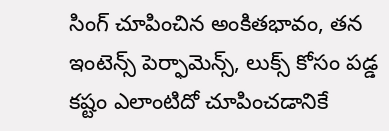సింగ్ చూపించిన అంకితభావం, తన ఇంటెన్స్ పెర్ఫామెన్స్, లుక్స్ కోసం పడ్డ కష్టం ఎలాంటిదో చూపించడానికే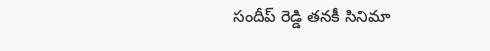సందీప్ రెడ్డి తనకీ సినిమా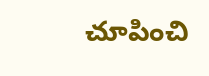చూపించి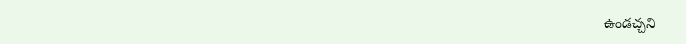ఉండచ్చని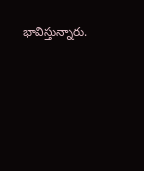భావిస్తున్నారు.